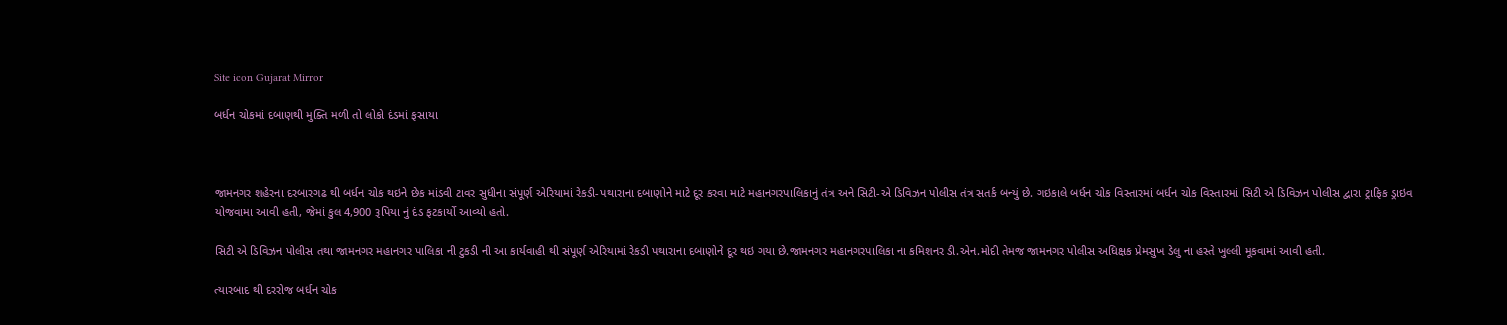Site icon Gujarat Mirror

બર્ધન ચોકમાં દબાણથી મુક્તિ મળી તો લોકો દંડમાં ફસાયા



જામનગર શહેરના દરબારગઢ થી બર્ધન ચોક થઇને છેક માંડવી ટાવર સુધીના સંપૂર્ણ એરિયામાં રેકડી-પથારાના દબાણોને માટે દૂર કરવા માટે મહાનગરપાલિકાનું તંત્ર અને સિટી-એ ડિવિઝન પોલીસ તંત્ર સતર્ક બન્યું છે. ગઇકાલે બર્ધન ચોક વિસ્તારમાં બર્ધન ચોક વિસ્તારમાં સિટી એ ડિવિઝન પોલીસ દ્વારા ટ્રાફિક ડ્રાઇવ યોજવામા આવી હતી, જેમાં કુલ 4,900 રૂપિયા નું દંડ ફટકાર્યો આવ્યો હતો.

સિટી એ ડિવિઝન પોલીસ તથા જામનગર મહાનગર પાલિકા ની ટુકડી ની આ કાર્યવાહી થી સંપૂર્ણ એરિયામાં રેકડી પથારાના દબાણોને દૂર થઇ ગયા છે.જામનગર મહાનગરપાલિકા ના કમિશનર ડી.એન.મોદી તેમજ જામનગર પોલીસ અધિક્ષક પ્રેમસુખ ડેલુ ના હસ્તે ખુલ્લી મૂકવામાં આવી હતી.

ત્યારબાદ થી દરરોજ બર્ધન ચોક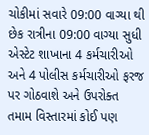ચોકીમાં સવારે 09:00 વાગ્યા થી છેક રાત્રીના 09:00 વાગ્યા સુધી એસ્ટેટ શાખાના 4 કર્મચારીઓ અને 4 પોલીસ કર્મચારીઓ ફરજ પર ગોઠવાશે અને ઉપરોક્ત તમામ વિસ્તારમાં કોઈ પણ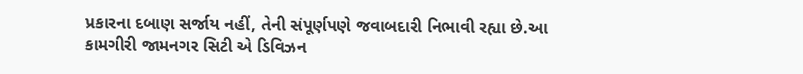પ્રકારના દબાણ સર્જાય નહીં, તેની સંપૂર્ણપણે જવાબદારી નિભાવી રહ્યા છે.આ કામગીરી જામનગર સિટી એ ડિવિઝન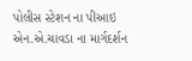પોલીસ સ્ટેશન ના પીઆઇ એન.એ.ચાવડા ના માર્ગદર્શન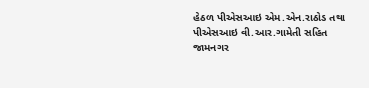હેઠળ પીએસઆઇ એમ.એન.રાઠોડ તથા પીએસઆઇ વી.આર.ગામેતી સહિત જામનગર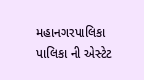મહાનગરપાલિકા પાલિકા ની એસ્ટેટ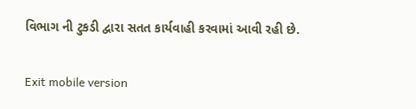વિભાગ ની ટુકડી દ્વારા સતત કાર્યવાહી કરવામાં આવી રહી છે.

Exit mobile version